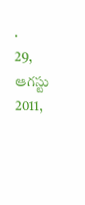.
29, ఆగస్టు 2011,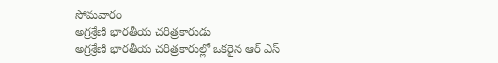సోమవారం
అగ్రశ్రేణి భారతీయ చరిత్రకారుడు
అగ్రశ్రేణి భారతీయ చరిత్రకారుల్లో ఒకరైన ఆర్ ఎస్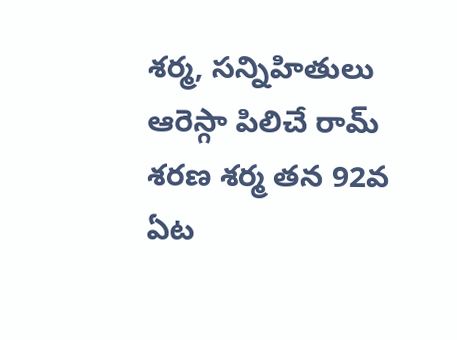శర్మ, సన్నిహితులు ఆరెస్గా పిలిచే రామ్ శరణ శర్మ తన 92వ ఏట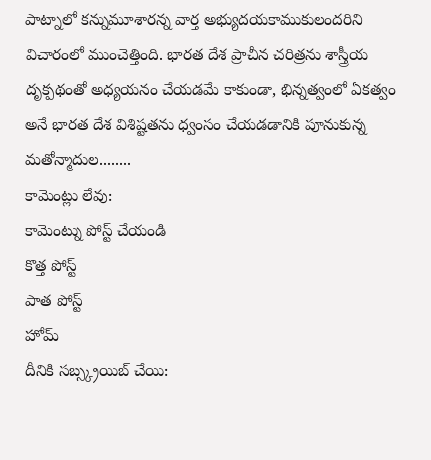పాట్నాలో కన్నుమూశారన్న వార్త అభ్యుదయకాముకులందరిని విచారంలో ముంచెత్తింది. భారత దేశ ప్రాచీన చరిత్రను శాస్త్రీయ దృక్పథంతో అధ్యయనం చేయడమే కాకుండా, భిన్నత్వంలో ఏకత్వం అనే భారత దేశ విశిష్టతను ధ్వంసం చేయడడానికి పూనుకున్న మతోన్మాదుల........
కామెంట్లు లేవు:
కామెంట్ను పోస్ట్ చేయండి
కొత్త పోస్ట్
పాత పోస్ట్
హోమ్
దీనికి సబ్స్క్రయిబ్ చేయి: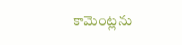కామెంట్లను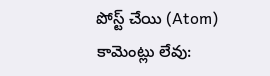పోస్ట్ చేయి (Atom)
కామెంట్లు లేవు: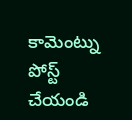కామెంట్ను పోస్ట్ చేయండి